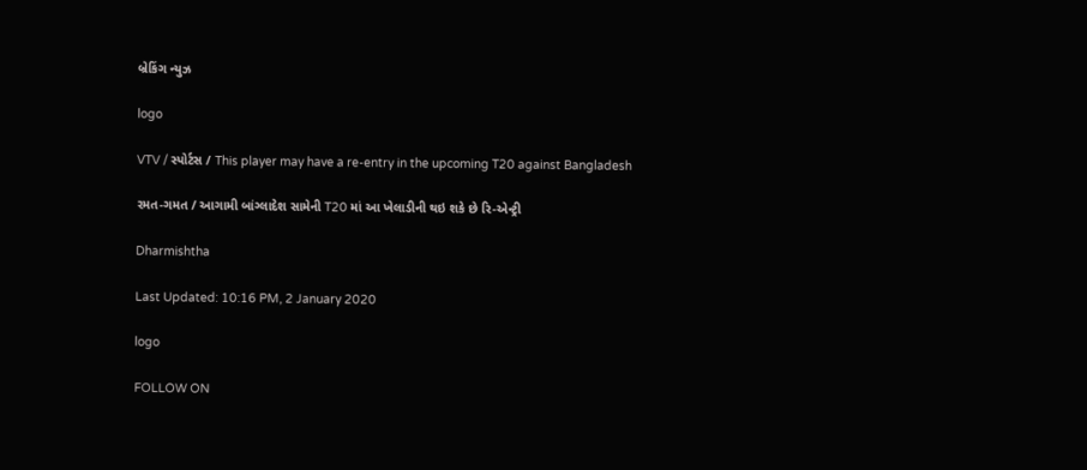બ્રેકિંગ ન્યુઝ

logo

VTV / સ્પોર્ટસ / This player may have a re-entry in the upcoming T20 against Bangladesh

રમત-ગમત / આગામી બાંગ્લાદેશ સામેની T20 માં આ ખેલાડીની થઇ શકે છે રિ-એન્ટ્રી

Dharmishtha

Last Updated: 10:16 PM, 2 January 2020

logo

FOLLOW ON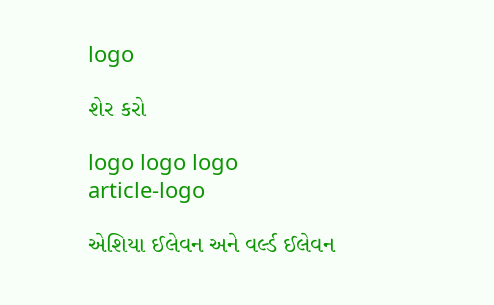logo

શેર કરો

logo logo logo
article-logo

એશિયા ઈલેવન અને વર્લ્ડ ઈલેવન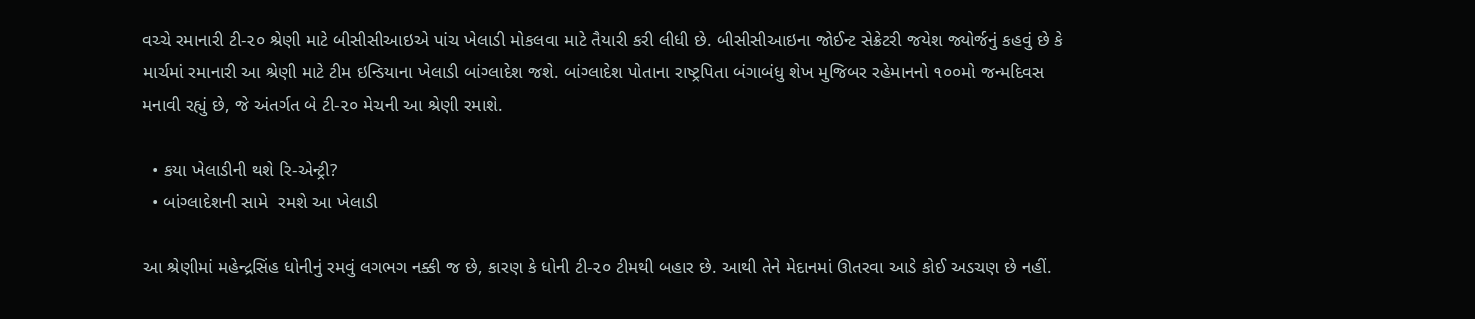વચ્ચે રમાનારી ટી-૨૦ શ્રેણી માટે બીસીસીઆઇએ પાંચ ખેલાડી મોકલવા માટે તૈયારી કરી લીધી છે. બીસીસીઆઇના જોઈન્ટ સેક્રેટરી જયેશ જ્યોર્જનું કહવું છે કે માર્ચમાં રમાનારી આ શ્રેણી માટે ટીમ ઇન્ડિયાના ખેલાડી બાંગ્લાદેશ જશે. બાંગ્લાદેશ પોતાના રાષ્ટ્રપિતા બંગાબંધુ શેખ મુજિબર રહેમાનનો ૧૦૦મો જન્મદિવસ મનાવી રહ્યું છે, જે અંતર્ગત બે ટી-૨૦ મેચની આ શ્રેણી રમાશે.

  • કયા ખેલાડીની થશે રિ-એન્ટ્રી?
  • બાંગ્લાદેશની સામે  રમશે આ ખેલાડી

આ શ્રેણીમાં મહેન્દ્રસિંહ ધોનીનું રમવું લગભગ નક્કી જ છે, કારણ કે ધોની ટી-૨૦ ટીમથી બહાર છે. આથી તેને મેદાનમાં ઊતરવા આડે કોઈ અડચણ છે નહીં.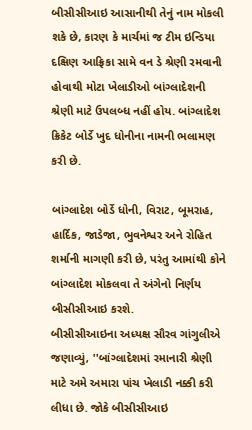બીસીસીઆઇ આસાનીથી તેનું નામ મોકલી શકે છે, કારણ કે માર્ચમાં જ ટીમ ઇન્ડિયા દક્ષિણ આફ્રિકા સામે વન ડે શ્રેણી રમવાની હોવાથી મોટા ખેલાડીઓ બાંગ્લાદેશની શ્રેણી માટે ઉપલબ્ધ નહીં હોય. બાંગ્લાદેશ ક્રિકેટ બોર્ડે ખુદ ધોનીના નામની ભલામણ કરી છે.

બાંગ્લાદેશ બોર્ડે ધોની, વિરાટ, બૂમરાહ, હાર્દિક, જાડેજા, ભુવનેશ્વર અને રોહિત શર્માની માગણી કરી છે, પરંતુ આમાંથી કોને બાંગ્લાદેશ મોકલવા તે અંગેનો નિર્ણય બીસીસીઆઇ કરશે.
બીસીસીઆઇના અધ્યક્ષ સૌરવ ગાંગુલીએ જણાવ્યું, ''બાંગ્લાદેશમાં રમાનારી શ્રેણી માટે અમે અમારા પાંચ ખેલાડી નક્કી કરી લીધા છે. જોકે બીસીસીઆઇ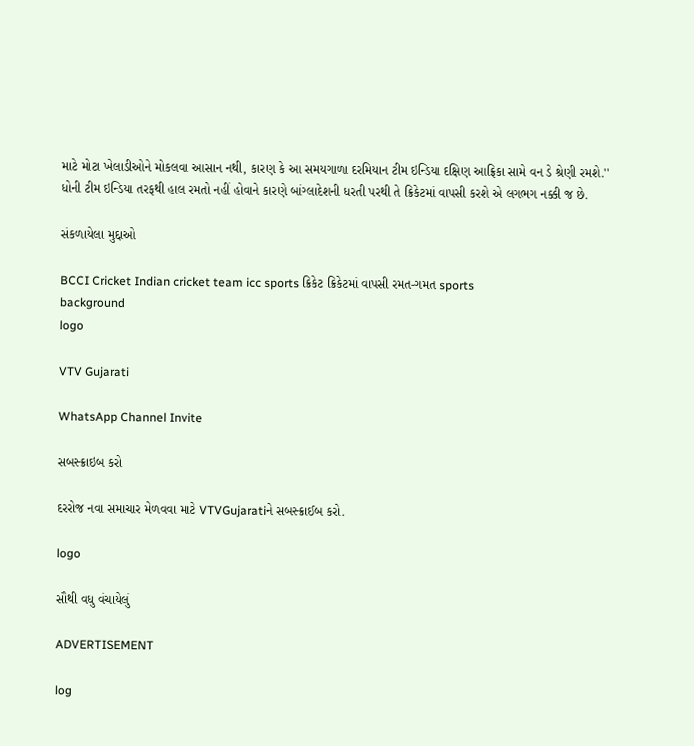માટે મોટા ખેલાડીઓને મોકલવા આસાન નથી, કારણ કે આ સમયગાળા દરમિયાન ટીમ ઇન્ડિયા દક્ષિણ આફ્રિકા સામે વન ડે શ્રેણી રમશે.'' ધોની ટીમ ઇન્ડિયા તરફથી હાલ રમતો નહીં હોવાને કારણે બાંગ્લાદેશની ધરતી પરથી તે ક્રિકેટમાં વાપસી કરશે એ લગભગ નક્કી જ છે.

સંકળાયેલા મુદ્દાઓ

BCCI Cricket Indian cricket team icc sports ક્રિકેટ ક્રિકેટમાં વાપસી રમત-ગમત sports
background
logo

VTV Gujarati

WhatsApp Channel Invite

સબસ્ક્રાઇબ કરો

દરરોજ નવા સમાચાર મેળવવા માટે VTVGujaratiને સબસ્ક્રાઈબ કરો.

logo

સૌથી વધુ વંચાયેલું

ADVERTISEMENT

log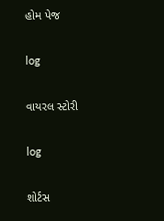હોમ પેજ

log

વાયરલ સ્ટોરી

log

શોર્ટસ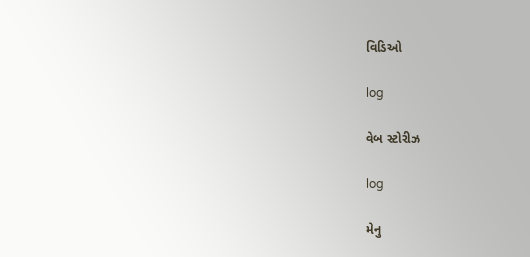વિડિઓ

log

વેબ સ્ટોરીઝ

log

મેનુ